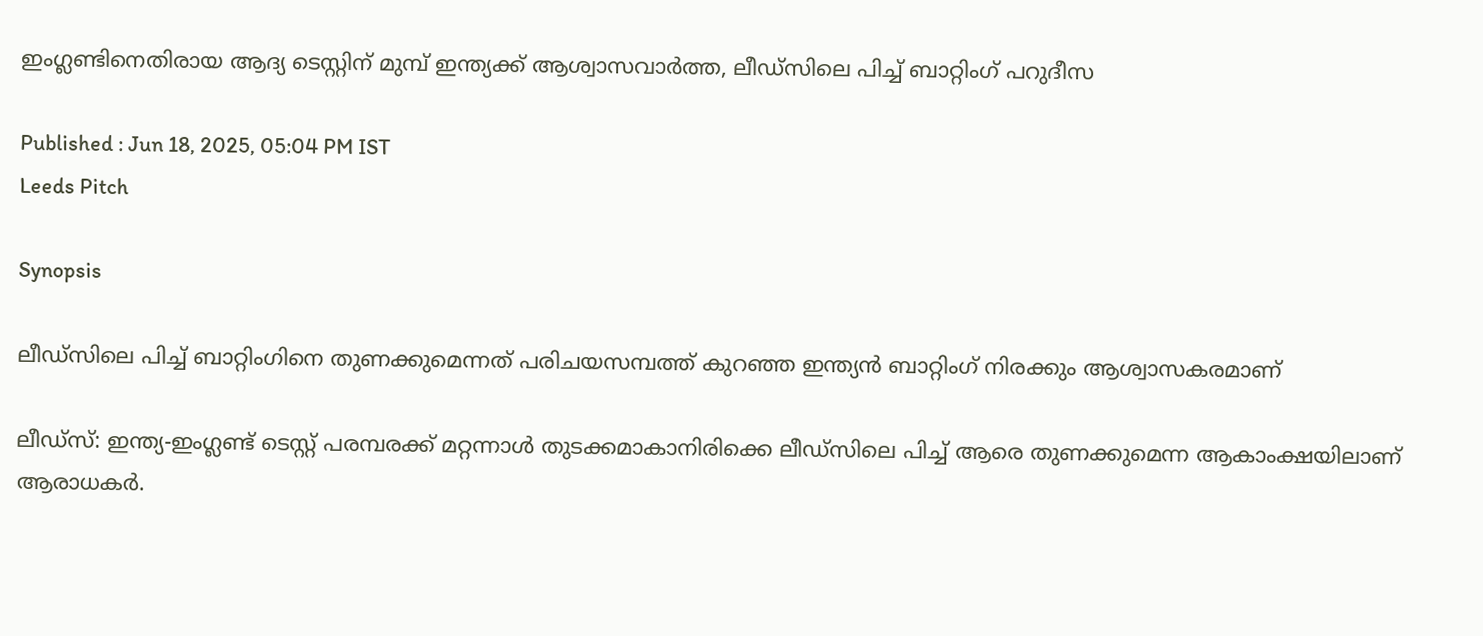ഇംഗ്ലണ്ടിനെതിരായ ആദ്യ ടെസ്റ്റിന് മുമ്പ് ഇന്ത്യക്ക് ആശ്വാസവാര്‍ത്ത, ലീഡ്സിലെ പിച്ച് ബാറ്റിംഗ് പറുദീസ

Published : Jun 18, 2025, 05:04 PM IST
Leeds Pitch

Synopsis

ലീഡ്സിലെ പിച്ച് ബാറ്റിംഗിനെ തുണക്കുമെന്നത് പരിചയസമ്പത്ത് കുറഞ്ഞ ഇന്ത്യൻ ബാറ്റിംഗ് നിരക്കും ആശ്വാസകരമാണ്

ലീഡ്സ്: ഇന്ത്യ-ഇംഗ്ലണ്ട് ടെസ്റ്റ് പരമ്പരക്ക് മറ്റന്നാള്‍ തുടക്കമാകാനിരിക്കെ ലീഡ്സിലെ പിച്ച് ആരെ തുണക്കുമെന്ന ആകാംക്ഷയിലാണ് ആരാധകര്‍.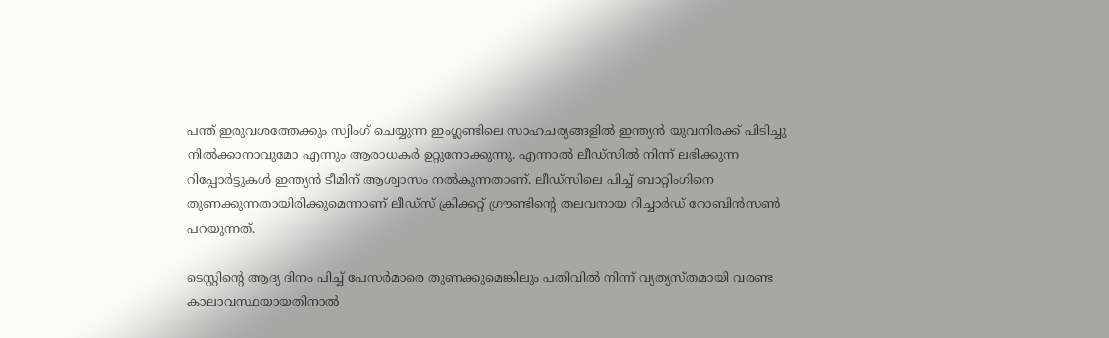പന്ത് ഇരുവശത്തേക്കും സ്വിംഗ് ചെയ്യുന്ന ഇംഗ്ലണ്ടിലെ സാഹചര്യങ്ങളില്‍ ഇന്ത്യൻ യുവനിരക്ക് പിടിച്ചു നില്‍ക്കാനാവുമോ എന്നും ആരാധകര്‍ ഉറ്റുനോക്കുന്നു. എന്നാല്‍ ലീഡ്സില്‍ നിന്ന് ലഭിക്കുന്ന റിപ്പോര്‍ട്ടുകള്‍ ഇന്ത്യൻ ടീമിന് ആശ്വാസം നല്‍കുന്നതാണ്. ലീഡ്സിലെ പിച്ച് ബാറ്റിംഗിനെ തുണക്കുന്നതായിരിക്കുമെന്നാണ് ലീഡ്സ് ക്രിക്കറ്റ് ഗ്രൗണ്ടിന്‍റെ തലവനായ റിച്ചാര്‍ഡ് റോബിന്‍സണ്‍ പറയുന്നത്.

ടെസ്റ്റിന്‍റെ ആദ്യ ദിനം പിച്ച് പേസര്‍മാരെ തുണക്കുമെങ്കിലും പതിവില്‍ നിന്ന് വ്യത്യസ്തമായി വരണ്ട കാലാവസ്ഥയായതിനാല്‍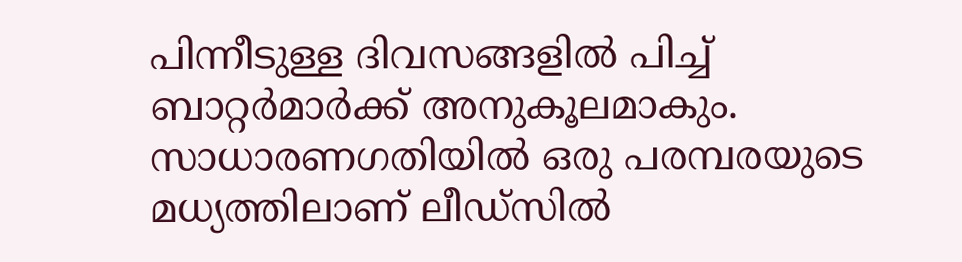പിന്നീടുള്ള ദിവസങ്ങളില്‍ പിച്ച് ബാറ്റര്‍മാര്‍ക്ക് അനുകൂലമാകും. സാധാരണഗതിയില്‍ ഒരു പരമ്പരയുടെ മധ്യത്തിലാണ് ലീഡ്സില്‍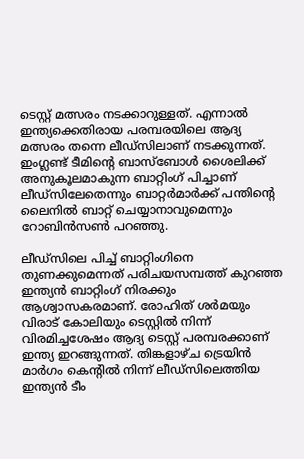ടെസ്റ്റ് മത്സരം നടക്കാറുള്ളത്. എന്നാല്‍ ഇന്ത്യക്കെതിരായ പരമ്പരയിലെ ആദ്യ മത്സരം തന്നെ ലീഡ്സിലാണ് നടക്കുന്നത്. ഇംഗ്ലണ്ട് ടീമിന്‍റെ ബാസ്ബോള്‍ ശൈലിക്ക് അനുകൂലമാകുന്ന ബാറ്റിംഗ് പിച്ചാണ് ലീഡ്സിലേതെന്നും ബാറ്റര്‍മാര്‍ക്ക് പന്തിന്‍റെ ലൈനില്‍ ബാറ്റ് ചെയ്യാനാവുമെന്നും റോബിന്‍സണ്‍ പറഞ്ഞു.

ലീഡ്സിലെ പിച്ച് ബാറ്റിംഗിനെ തുണക്കുമെന്നത് പരിചയസമ്പത്ത് കുറഞ്ഞ ഇന്ത്യൻ ബാറ്റിംഗ് നിരക്കും ആശ്വാസകരമാണ്. രോഹിത് ശര്‍മയും വിരാട് കോലിയും ടെസ്റ്റില്‍ നിന്ന് വിരമിച്ചശേഷം ആദ്യ ടെസ്റ്റ് പരമ്പരക്കാണ് ഇന്ത്യ ഇറങ്ങുന്നത്. തിങ്കളാഴ്ച ട്രെയിന്‍ മാര്‍ഗം കെന്‍റില്‍ നിന്ന് ലീഡ്സിലെത്തിയ ഇന്ത്യൻ ടീം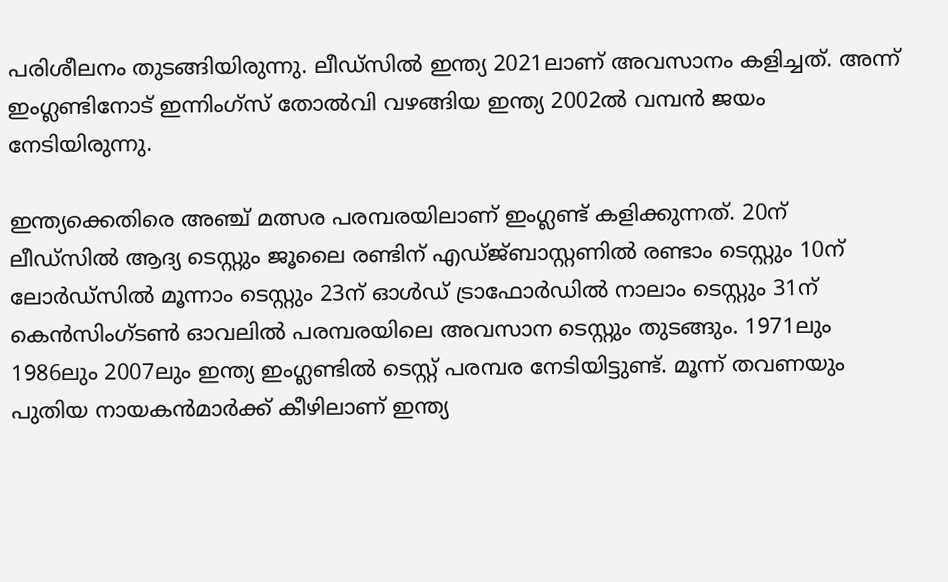പരിശീലനം തുടങ്ങിയിരുന്നു. ലീഡ്സില്‍ ഇന്ത്യ 2021ലാണ് അവസാനം കളിച്ചത്. അന്ന് ഇംഗ്ലണ്ടിനോട് ഇന്നിംഗ്സ് തോല്‍വി വഴങ്ങിയ ഇന്ത്യ 2002ല്‍ വമ്പൻ ജയം നേടിയിരുന്നു.

ഇന്ത്യക്കെതിരെ അഞ്ച് മത്സര പരമ്പരയിലാണ് ഇംഗ്ലണ്ട് കളിക്കുന്നത്. 20ന് ലീഡ്സില്‍ ആദ്യ ടെസ്റ്റും ജൂലൈ രണ്ടിന് എഡ്ജ്ബാസ്റ്റണില്‍ രണ്ടാം ടെസ്റ്റും 10ന് ലോര്‍ഡ്സില്‍ മൂന്നാം ടെസ്റ്റും 23ന് ഓള്‍ഡ് ട്രാഫോര്‍ഡില്‍ നാലാം ടെസ്റ്റും 31ന് കെന്‍സിംഗ്ടണ്‍ ഓവലില്‍ പരമ്പരയിലെ അവസാന ടെസ്റ്റും തുടങ്ങും. 1971ലും 1986ലും 2007ലും ഇന്ത്യ ഇംഗ്ലണ്ടില്‍ ടെസ്റ്റ് പരമ്പര നേടിയിട്ടുണ്ട്. മൂന്ന് തവണയും പുതിയ നായകന്‍മാര്‍ക്ക് കീഴിലാണ് ഇന്ത്യ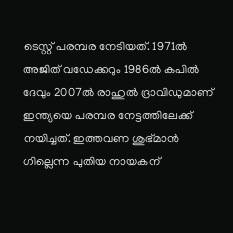ടെസ്റ്റ് പരമ്പര നേടിയത്. 1971ല്‍ അജിത് വഡേക്കറും 1986ല്‍ കപില്‍ ദേവും 2007ല്‍ രാഹുല്‍ ദ്രാവിഡുമാണ് ഇന്ത്യയെ പരമ്പര നേട്ടത്തിലേക്ക് നയിച്ചത്. ഇത്തവണ ശുഭ്മാന്‍ ഗില്ലെന്ന പുതിയ നായകന്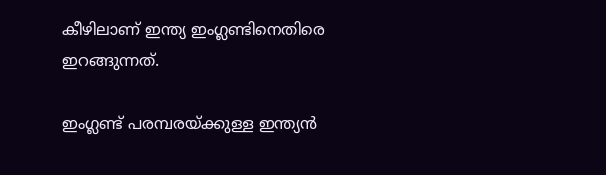കീഴിലാണ് ഇന്ത്യ ഇംഗ്ലണ്ടിനെതിരെ ഇറങ്ങുന്നത്.

ഇംഗ്ലണ്ട് പരമ്പരയ്ക്കുള്ള ഇന്ത്യൻ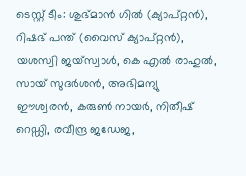ടെസ്റ്റ് ടീം: ശുഭ്മാൻ ഗിൽ (ക്യാപ്റ്റൻ), റിഷഭ് പന്ത് (വൈസ് ക്യാപ്റ്റൻ), യശസ്വി ജയ്‌സ്വാൾ, കെ എൽ രാഹുൽ, സായ് സുദർശൻ, അഭിമന്യു ഈശ്വരൻ, കരുൺ നായർ, നിതീഷ് റെഡ്ഡി, രവീന്ദ്ര ജഡേജ,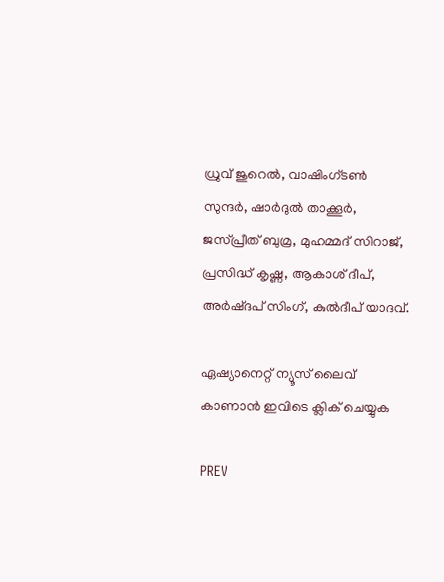ധ്രുവ് ജുറെൽ, വാഷിംഗ്ടൺ സുന്ദർ, ഷാർദുൽ താക്കൂർ, ജസ്‌പ്രീത് ബുമ്ര, മുഹമ്മദ് സിറാജ്, പ്രസിദ്ധ് കൃഷ്ണ, ആകാശ് ദീപ്, അർഷ്ദപ് സിംഗ്, കുൽദീപ് യാദവ്.

ഏഷ്യാനെറ്റ് ന്യൂസ് ലൈവ് കാണാന്‍ ഇവിടെ ക്ലിക് ചെയ്യുക

PREV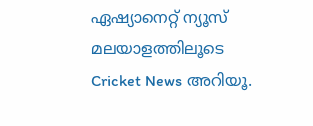ഏഷ്യാനെറ്റ് ന്യൂസ് മലയാളത്തിലൂടെ  Cricket News അറിയൂ.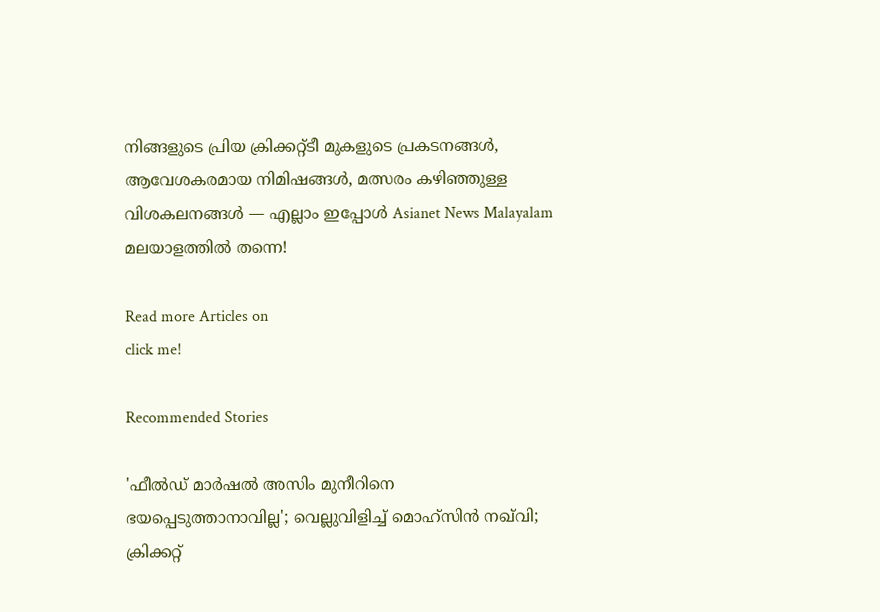നിങ്ങളുടെ പ്രിയ ക്രിക്കറ്റ്ടീ മുകളുടെ പ്രകടനങ്ങൾ, ആവേശകരമായ നിമിഷങ്ങൾ, മത്സരം കഴിഞ്ഞുള്ള വിശകലനങ്ങൾ — എല്ലാം ഇപ്പോൾ Asianet News Malayalam മലയാളത്തിൽ തന്നെ!

Read more Articles on
click me!

Recommended Stories

'ഫീല്‍ഡ് മാർഷൽ അസിം മുനീറിനെ ഭയപ്പെടുത്താനാവില്ല'; വെല്ലുവിളിച്ച് മൊഹ്‌സിൻ നഖ്‌വി; ക്രിക്കറ്റ്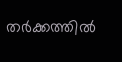തർക്കത്തിൽ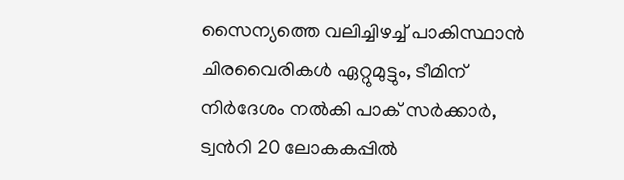സൈന്യത്തെ വലിച്ചിഴച്ച് പാകിസ്ഥാൻ
ചിരവൈരികൾ ഏറ്റുമുട്ടും, ടീമിന് നിർദേശം നൽകി പാക് സർക്കാർ, ട്വന്‍റി 20 ലോകകപ്പിൽ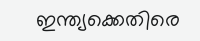ഇന്ത്യക്കെതിരെ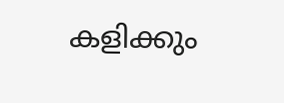കളിക്കും